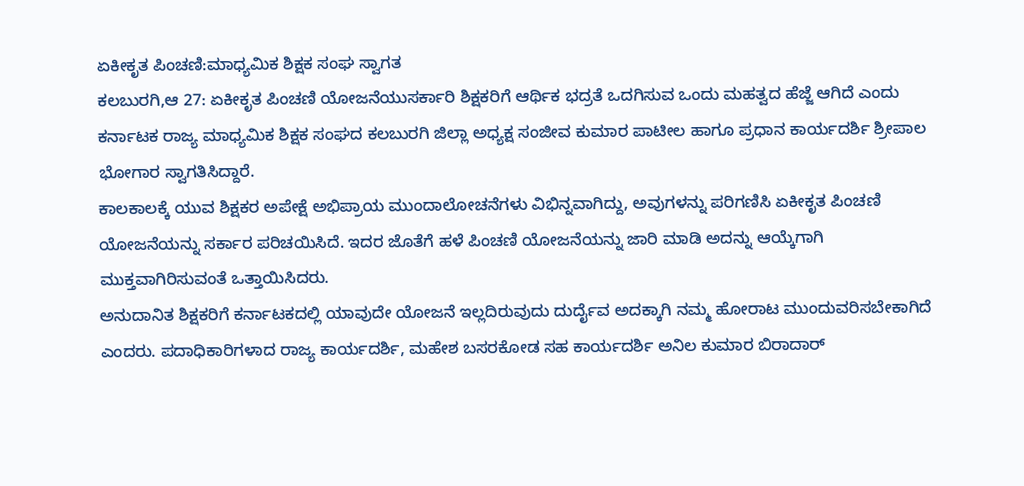ಏಕೀಕೃತ ಪಿಂಚಣಿ:ಮಾಧ್ಯಮಿಕ ಶಿಕ್ಷಕ ಸಂಘ ಸ್ವಾಗತ
ಕಲಬುರಗಿ,ಆ 27: ಏಕೀಕೃತ ಪಿಂಚಣಿ ಯೋಜನೆಯುಸರ್ಕಾರಿ ಶಿಕ್ಷಕರಿಗೆ ಆರ್ಥಿಕ ಭದ್ರತೆ ಒದಗಿಸುವ ಒಂದು ಮಹತ್ವದ ಹೆಜ್ಜೆ ಆಗಿದೆ ಎಂದು ಕರ್ನಾಟಕ ರಾಜ್ಯ ಮಾಧ್ಯಮಿಕ ಶಿಕ್ಷಕ ಸಂಘದ ಕಲಬುರಗಿ ಜಿಲ್ಲಾ ಅಧ್ಯಕ್ಷ ಸಂಜೀವ ಕುಮಾರ ಪಾಟೀಲ ಹಾಗೂ ಪ್ರಧಾನ ಕಾರ್ಯದರ್ಶಿ ಶ್ರೀಪಾಲ ಭೋಗಾರ ಸ್ವಾಗತಿಸಿದ್ದಾರೆ.
ಕಾಲಕಾಲಕ್ಕೆ ಯುವ ಶಿಕ್ಷಕರ ಅಪೇಕ್ಷೆ ಅಭಿಪ್ರಾಯ ಮುಂದಾಲೋಚನೆಗಳು ವಿಭಿನ್ನವಾಗಿದ್ದು, ಅವುಗಳನ್ನು ಪರಿಗಣಿಸಿ ಏಕೀಕೃತ ಪಿಂಚಣಿ ಯೋಜನೆಯನ್ನು ಸರ್ಕಾರ ಪರಿಚಯಿಸಿದೆ. ಇದರ ಜೊತೆಗೆ ಹಳೆ ಪಿಂಚಣಿ ಯೋಜನೆಯನ್ನು ಜಾರಿ ಮಾಡಿ ಅದನ್ನು ಆಯ್ಕೆಗಾಗಿ ಮುಕ್ತವಾಗಿರಿಸುವಂತೆ ಒತ್ತಾಯಿಸಿದರು.
ಅನುದಾನಿತ ಶಿಕ್ಷಕರಿಗೆ ಕರ್ನಾಟಕದಲ್ಲಿ ಯಾವುದೇ ಯೋಜನೆ ಇಲ್ಲದಿರುವುದು ದುರ್ದೈವ ಅದಕ್ಕಾಗಿ ನಮ್ಮ ಹೋರಾಟ ಮುಂದುವರಿಸಬೇಕಾಗಿದೆ ಎಂದರು. ಪದಾಧಿಕಾರಿಗಳಾದ ರಾಜ್ಯ ಕಾರ್ಯದರ್ಶಿ, ಮಹೇಶ ಬಸರಕೋಡ ಸಹ ಕಾರ್ಯದರ್ಶಿ ಅನಿಲ ಕುಮಾರ ಬಿರಾದಾರ್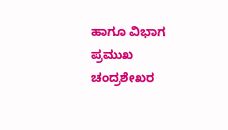ಹಾಗೂ ವಿಭಾಗ ಪ್ರಮುಖ ಚಂದ್ರಶೇಖರ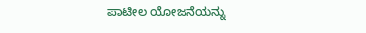ಪಾಟೀಲ ಯೋಜನೆಯನ್ನು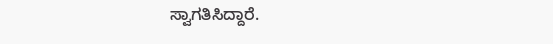ಸ್ವಾಗತಿಸಿದ್ದಾರೆ.